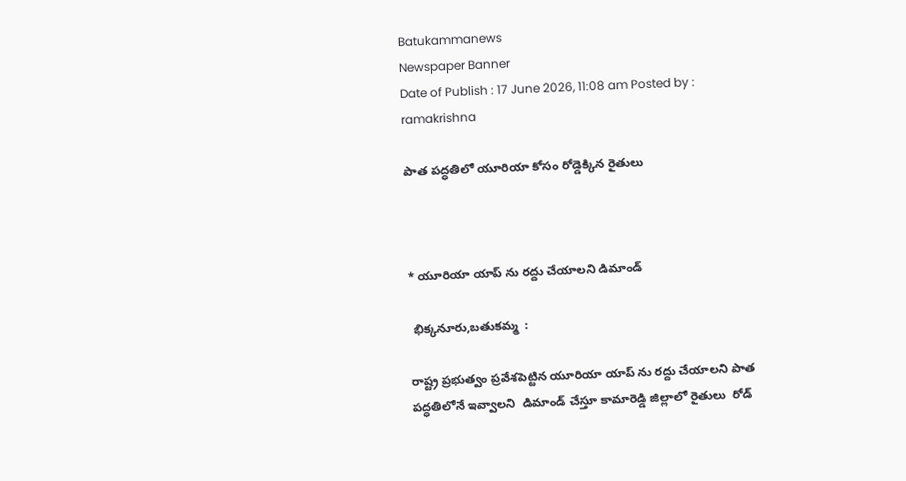Batukammanews
Newspaper Banner
Date of Publish : 17 June 2026, 11:08 am Posted by : ramakrishna

పాత పద్ధతిలో యూరియా కోసం రోడ్డెక్కిన రైతులు



* యూరియా యాప్ ను రద్దు చేయాలని డిమాండ్

 భిక్కనూరు,బతుకమ్మ  :

రాష్ట్ర ప్రభుత్వం ప్రవేశపెట్టిన యూరియా యాప్ ను రద్దు చేయాలని పాత పద్ధతిలోనే ఇవ్వాలని  డిమాండ్ చేస్తూ కామారెడ్డి జిల్లాలో రైతులు  రోడ్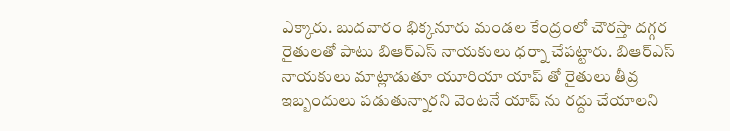ఎక్కారు. బుదవారం భిక్కనూరు మండల కేంద్రంలో చౌరస్తా దగ్గర రైతులతో పాటు బిఆర్ఎస్ నాయకులు ధర్నా చేపట్టారు. బిఆర్ఎస్ నాయకులు మాట్లాడుతూ యూరియా యాప్ తో రైతులు తీవ్ర ఇబ్బందులు పడుతున్నారని వెంటనే యాప్ ను రద్దు చేయాలని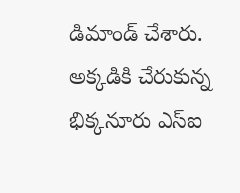డిమాండ్ చేశారు. అక్కడికి చేరుకున్న భిక్కనూరు ఎస్ఐ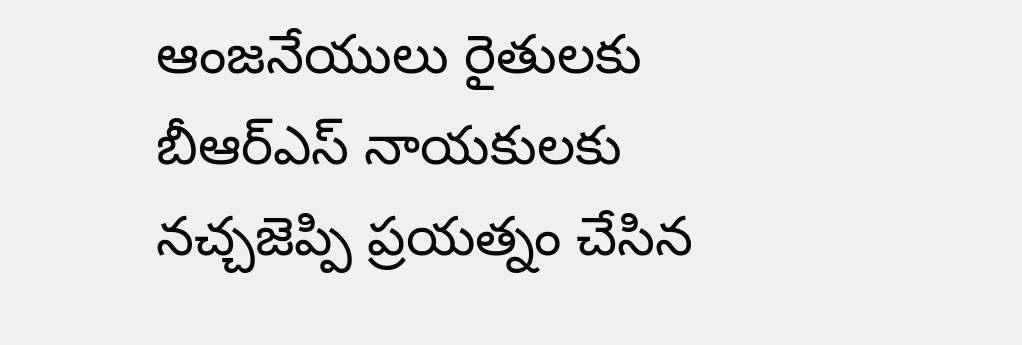ఆంజనేయులు రైతులకు బీఆర్ఎస్ నాయకులకు  నచ్చజెప్పి ప్రయత్నం చేసిన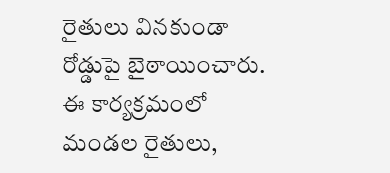రైతులు వినకుండా రోడ్డుపై బైఠాయించారు. ఈ కార్యక్రమంలో మండల రైతులు,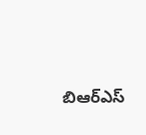బిఆర్ఎస్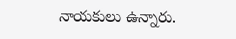నాయకులు ఉన్నారు.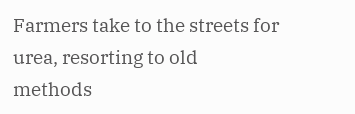Farmers take to the streets for urea, resorting to old methods